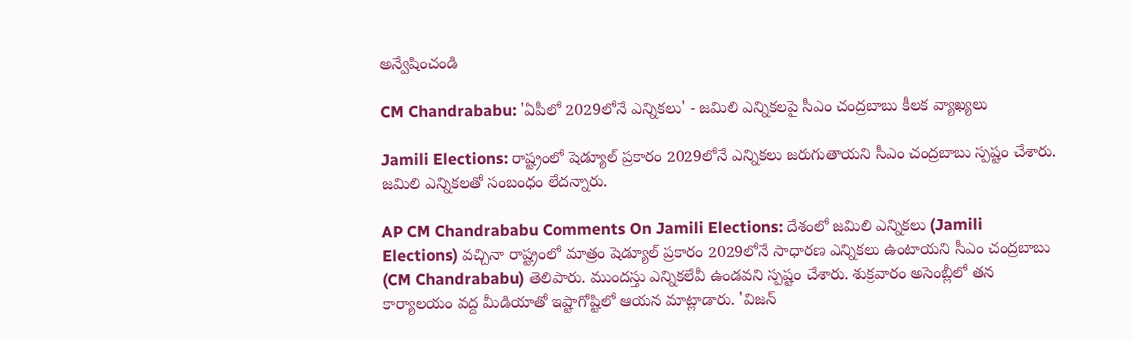అన్వేషించండి

CM Chandrababu: 'ఏపీలో 2029లోనే ఎన్నికలు' - జమిలి ఎన్నికలపై సీఎం చంద్రబాబు కీలక వ్యాఖ్యలు

Jamili Elections: రాష్ట్రంలో షెడ్యూల్ ప్రకారం 2029లోనే ఎన్నికలు జరుగుతాయని సీఎం చంద్రబాబు స్పష్టం చేశారు. జమిలి ఎన్నికలతో సంబంధం లేదన్నారు.

AP CM Chandrababu Comments On Jamili Elections: దేశంలో జమిలి ఎన్నికలు (Jamili Elections) వచ్చినా రాష్ట్రంలో మాత్రం షెడ్యూల్ ప్రకారం 2029లోనే సాధారణ ఎన్నికలు ఉంటాయని సీఎం చంద్రబాబు (CM Chandrababu) తెలిపారు. ముందస్తు ఎన్నికలేవీ ఉండవని స్పష్టం చేశారు. శుక్రవారం అసెంబ్లీలో తన కార్యాలయం వద్ద మీడియాతో ఇష్టాగోష్టిలో ఆయన మాట్లాడారు. 'విజన్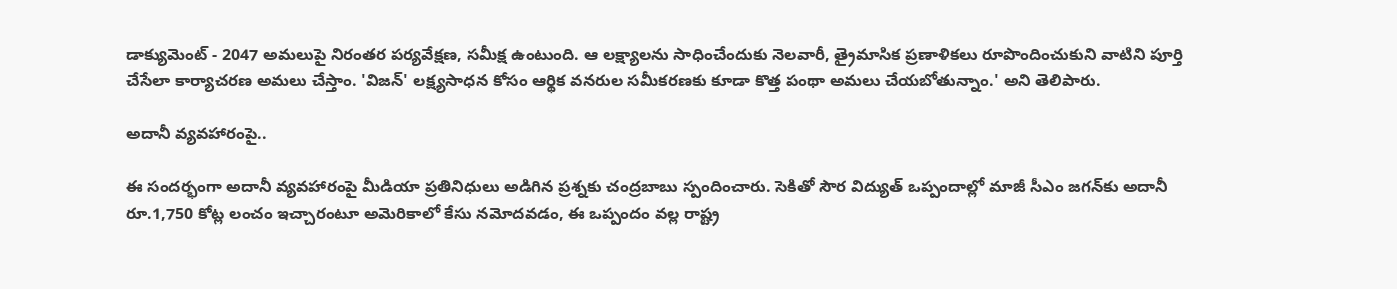డాక్యుమెంట్ - 2047 అమలుపై నిరంతర పర్యవేక్షణ, సమీక్ష ఉంటుంది. ఆ లక్ష్యాలను సాధించేందుకు నెలవారీ, త్రైమాసిక ప్రణాళికలు రూపొందించుకుని వాటిని పూర్తి చేసేలా కార్యాచరణ అమలు చేస్తాం. 'విజన్' లక్ష్యసాధన కోసం ఆర్థిక వనరుల సమీకరణకు కూడా కొత్త పంథా అమలు చేయబోతున్నాం.' అని తెలిపారు.

అదానీ వ్యవహారంపై..

ఈ సందర్భంగా అదానీ వ్యవహారంపై మీడియా ప్రతినిధులు అడిగిన ప్రశ్నకు చంద్రబాబు స్పందించారు. సెకితో సౌర విద్యుత్ ఒప్పందాల్లో మాజీ సీఎం జగన్‌కు అదానీ రూ.1,750 కోట్ల లంచం ఇచ్చారంటూ అమెరికాలో కేసు నమోదవడం, ఈ ఒప్పందం వల్ల రాష్ట్ర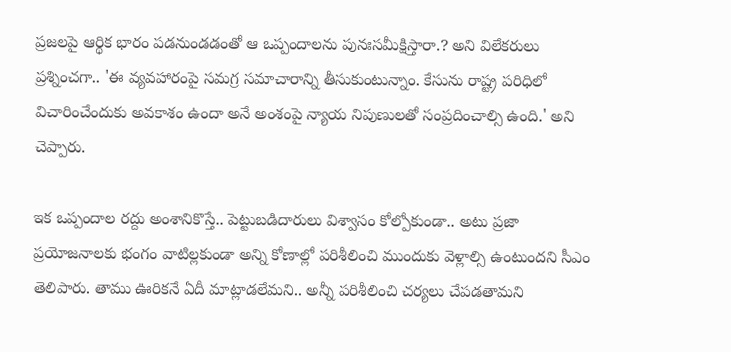ప్రజలపై ఆర్థిక భారం పడనుండడంతో ఆ ఒప్పందాలను పునఃసమీక్షిస్తారా.? అని విలేకరులు ప్రశ్నించగా.. 'ఈ వ్యవహారంపై సమగ్ర సమాచారాన్ని తీసుకుంటున్నాం. కేసును రాష్ట్ర పరిధిలో విచారించేందుకు అవకాశం ఉందా అనే అంశంపై న్యాయ నిపుణులతో సంప్రదించాల్సి ఉంది.' అని చెప్పారు.

ఇక ఒప్పందాల రద్దు అంశానికొస్తే.. పెట్టుబడిదారులు విశ్వాసం కోల్పోకుండా.. అటు ప్రజా ప్రయోజనాలకు భంగం వాటిల్లకుండా అన్ని కోణాల్లో పరిశీలించి ముందుకు వెళ్లాల్సి ఉంటుందని సీఎం తెలిపారు. తాము ఊరికనే ఏదీ మాట్లాడలేమని.. అన్నీ పరిశీలించి చర్యలు చేపడతామని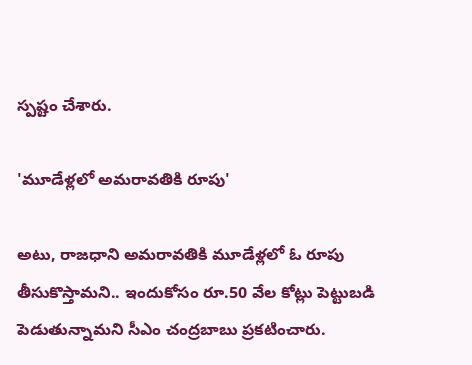స్పష్టం చేశారు.

'మూడేళ్లలో అమరావతికి రూపు'

అటు, రాజధాని అమరావతికి మూడేళ్లలో ఓ రూపు తీసుకొస్తామని.. ఇందుకోసం రూ.50 వేల కోట్లు పెట్టుబడి పెడుతున్నామని సీఎం చంద్రబాబు ప్రకటించారు.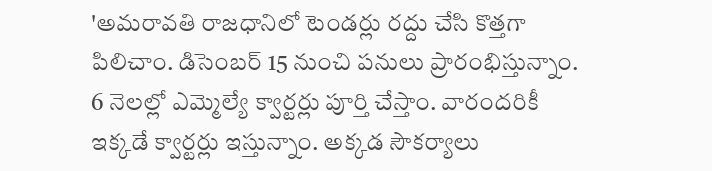'అమరావతి రాజధానిలో టెండర్లు రద్దు చేసి కొత్తగా పిలిచాం. డిసెంబర్ 15 నుంచి పనులు ప్రారంభిస్తున్నాం. 6 నెలల్లో ఎమ్మెల్యే క్వార్టర్లు పూర్తి చేస్తాం. వారందరికీ ఇక్కడే క్వార్టర్లు ఇస్తున్నాం. అక్కడ సౌకర్యాలు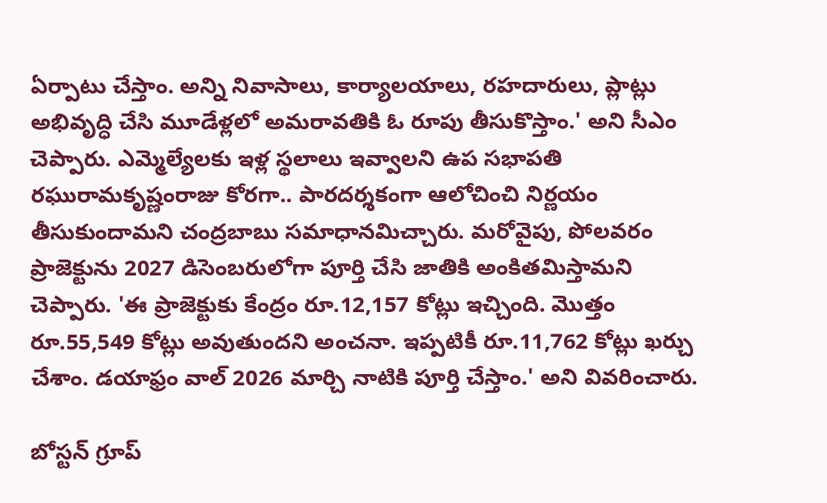ఏర్పాటు చేస్తాం. అన్ని నివాసాలు, కార్యాలయాలు, రహదారులు, ప్లాట్లు అభివృద్ధి చేసి మూడేళ్లలో అమరావతికి ఓ రూపు తీసుకొస్తాం.' అని సీఎం చెప్పారు. ఎమ్మెల్యేలకు ఇళ్ల స్థలాలు ఇవ్వాలని ఉప సభాపతి రఘురామకృష్ణంరాజు కోరగా.. పారదర్శకంగా ఆలోచించి నిర్ణయం తీసుకుందామని చంద్రబాబు సమాధానమిచ్చారు. మరోవైపు, పోలవరం ప్రాజెక్టును 2027 డిసెంబరులోగా పూర్తి చేసి జాతికి అంకితమిస్తామని చెప్పారు. 'ఈ ప్రాజెక్టుకు కేంద్రం రూ.12,157 కోట్లు ఇచ్చింది. మొత్తం రూ.55,549 కోట్లు అవుతుందని అంచనా. ఇప్పటికీ రూ.11,762 కోట్లు ఖర్చు చేశాం. డయాఫ్రం వాల్ 2026 మార్చి నాటికి పూర్తి చేస్తాం.' అని వివరించారు.

బోస్టన్ గ్రూప్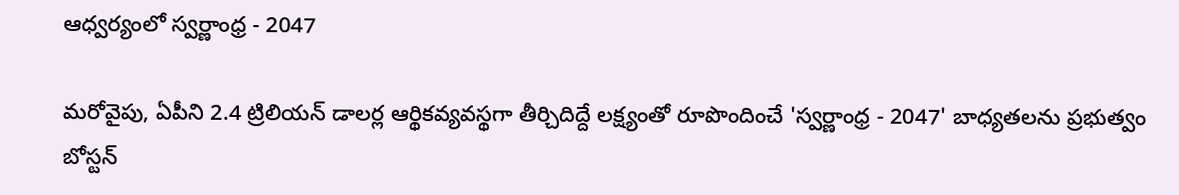ఆధ్వర్యంలో స్వర్ణాంధ్ర - 2047

మరోవైపు, ఏపీని 2.4 ట్రిలియన్ డాలర్ల ఆర్థికవ్యవస్థగా తీర్చిదిద్దే లక్ష్యంతో రూపొందించే 'స్వర్ణాంధ్ర - 2047' బాధ్యతలను ప్రభుత్వం బోస్టన్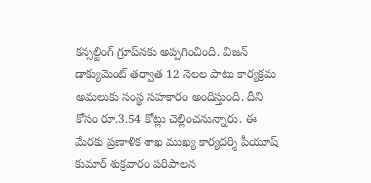కన్సల్టింగ్ గ్రూప్‌నకు అప్పగించింది. విజన్ డాక్యుమెంట్ తర్వాత 12 నెలల పాటు కార్యక్రమ అమలుకు సంస్థ సహకారం అందిస్తుంది. దీని కోసం రూ.3.54 కోట్లు చెల్లించనున్నారు. ఈ మేరకు ప్రణాళిక శాఖ ముఖ్య కార్యదర్శి పీయూష్ కుమార్ శుక్రవారం పరిపాలన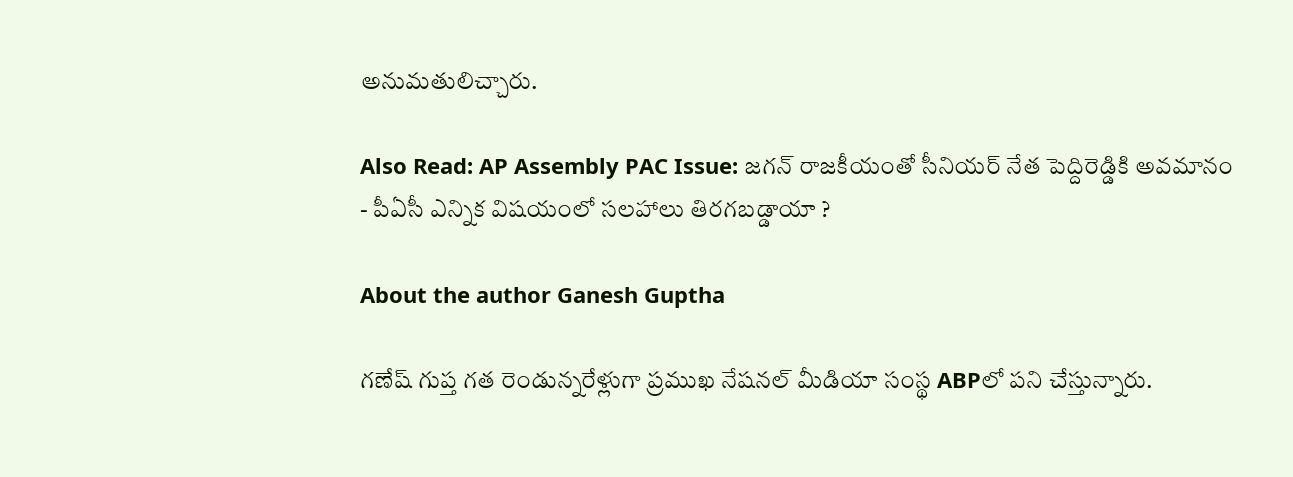అనుమతులిచ్చారు.

Also Read: AP Assembly PAC Issue: జగన్ రాజకీయంతో సీనియర్ నేత పెద్దిరెడ్డికి అవమానం - పీఏసీ ఎన్నిక విషయంలో సలహాలు తిరగబడ్డాయా ?

About the author Ganesh Guptha

గణేష్ గుప్త గత రెండున్నరేళ్లుగా ప్రముఖ నేషనల్ మీడియా సంస్థ ABPలో పని చేస్తున్నారు.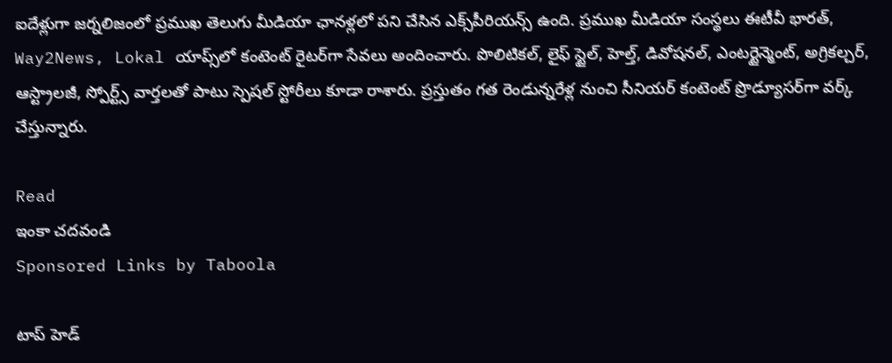ఐదేళ్లుగా జర్నలిజంలో ప్రముఖ తెలుగు మీడియా ఛానళ్లలో పని చేసిన ఎక్స్‌పీరియన్స్ ఉంది. ప్రముఖ మీడియా సంస్థలు ఈటీవీ భారత్, Way2News, Lokal యాప్స్‌లో కంటెంట్ రైటర్‌గా సేవలు అందించారు. పొలిటికల్, లైఫ్ స్టైల్, హెల్త్, డివోషనల్, ఎంటర్టైన్మెంట్, అగ్రికల్చర్, ఆస్ట్రాలజీ, స్పోర్ట్స్ వార్తలతో పాటు స్పెషల్ స్టోరీలు కూడా రాశారు. ప్రస్తుతం గత రెండున్నరేళ్ల నుంచి సీనియర్ కంటెంట్ ప్రొడ్యూసర్‌గా వర్క్ చేస్తున్నారు.

Read
ఇంకా చదవండి
Sponsored Links by Taboola

టాప్ హెడ్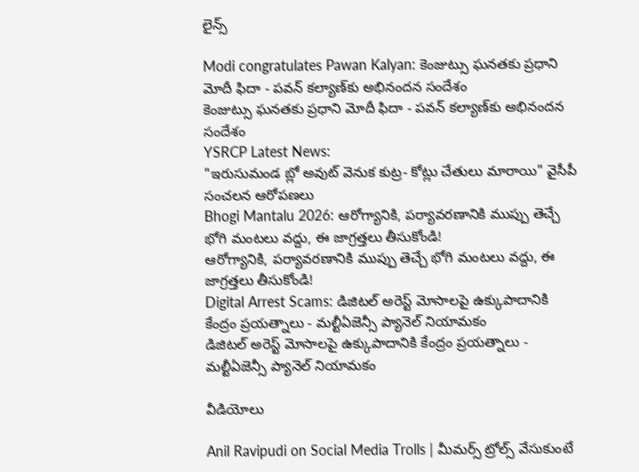లైన్స్

Modi congratulates Pawan Kalyan: కెంజుట్సు ఘనతకు ప్రధాని మోదీ ఫిదా - పవన్ కల్యాణ్‌కు అభినందన సందేశం
కెంజుట్సు ఘనతకు ప్రధాని మోదీ ఫిదా - పవన్ కల్యాణ్‌కు అభినందన సందేశం
YSRCP Latest News:
"ఇరుసుమండ బ్లో అవుట్ వెనుక కుట్ర- కోట్లు చేతులు మారాయి" వైసీపీ సంచలన ఆరోపణలు
Bhogi Mantalu 2026: ఆరోగ్యానికి, పర్యావరణానికి ముప్పు తెచ్చే భోగి మంటలు వద్దు, ఈ జాగ్రత్తలు తీసుకోండి!
ఆరోగ్యానికి, పర్యావరణానికి ముప్పు తెచ్చే భోగి మంటలు వద్దు, ఈ జాగ్రత్తలు తీసుకోండి!
Digital Arrest Scams: డిజిటల్ అరెస్ట్ మోసాలపై ఉక్కుపాదానికి కేంద్రం ప్రయత్నాలు - మల్టీఏజెన్సీ ప్యానెల్‌ నియామకం
డిజిటల్ అరెస్ట్ మోసాలపై ఉక్కుపాదానికి కేంద్రం ప్రయత్నాలు - మల్టీఏజెన్సీ ప్యానెల్‌ నియామకం

వీడియోలు

Anil Ravipudi on Social Media Trolls | మీమర్స్ ట్రోల్స్ వేసుకుంటే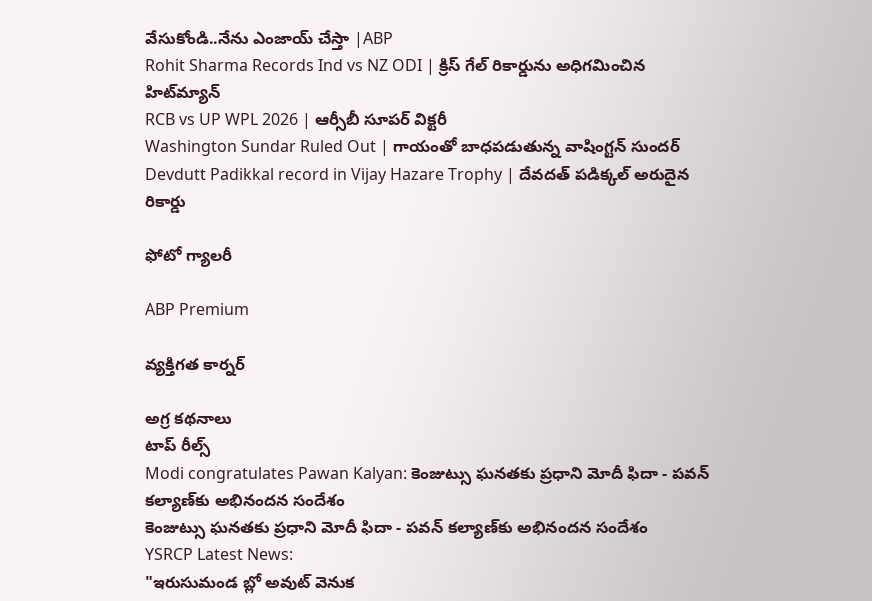వేసుకోండి..నేను ఎంజాయ్ చేస్తా |ABP
Rohit Sharma Records Ind vs NZ ODI | క్రిస్ గేల్ రికార్డును అధిగమించిన హిట్‌మ్యాన్
RCB vs UP WPL 2026 | ఆర్సీబీ సూపర్ విక్టరీ
Washington Sundar Ruled Out | గాయంతో బాధ‌ప‌డుతున్న వాషింగ్ట‌న్ సుంద‌ర్
Devdutt Padikkal record in Vijay Hazare Trophy | దేవదత్ పడిక్కల్ అరుదైన రికార్డు

ఫోటో గ్యాలరీ

ABP Premium

వ్యక్తిగత కార్నర్

అగ్ర కథనాలు
టాప్ రీల్స్
Modi congratulates Pawan Kalyan: కెంజుట్సు ఘనతకు ప్రధాని మోదీ ఫిదా - పవన్ కల్యాణ్‌కు అభినందన సందేశం
కెంజుట్సు ఘనతకు ప్రధాని మోదీ ఫిదా - పవన్ కల్యాణ్‌కు అభినందన సందేశం
YSRCP Latest News:
"ఇరుసుమండ బ్లో అవుట్ వెనుక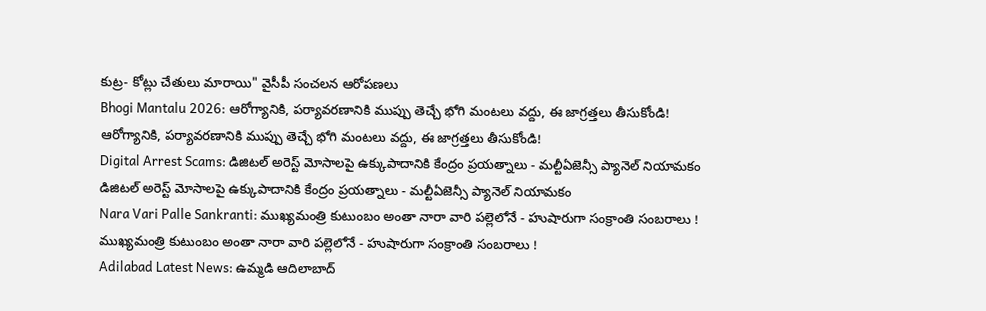కుట్ర- కోట్లు చేతులు మారాయి" వైసీపీ సంచలన ఆరోపణలు
Bhogi Mantalu 2026: ఆరోగ్యానికి, పర్యావరణానికి ముప్పు తెచ్చే భోగి మంటలు వద్దు, ఈ జాగ్రత్తలు తీసుకోండి!
ఆరోగ్యానికి, పర్యావరణానికి ముప్పు తెచ్చే భోగి మంటలు వద్దు, ఈ జాగ్రత్తలు తీసుకోండి!
Digital Arrest Scams: డిజిటల్ అరెస్ట్ మోసాలపై ఉక్కుపాదానికి కేంద్రం ప్రయత్నాలు - మల్టీఏజెన్సీ ప్యానెల్‌ నియామకం
డిజిటల్ అరెస్ట్ మోసాలపై ఉక్కుపాదానికి కేంద్రం ప్రయత్నాలు - మల్టీఏజెన్సీ ప్యానెల్‌ నియామకం
Nara Vari Palle Sankranti: ముఖ్యమంత్రి కుటుంబం అంతా నారా వారి పల్లెలోనే - హుషారుగా సంక్రాంతి సంబరాలు !
ముఖ్యమంత్రి కుటుంబం అంతా నారా వారి పల్లెలోనే - హుషారుగా సంక్రాంతి సంబరాలు !
Adilabad Latest News: ఉమ్మడి ఆదిలాబాద్‌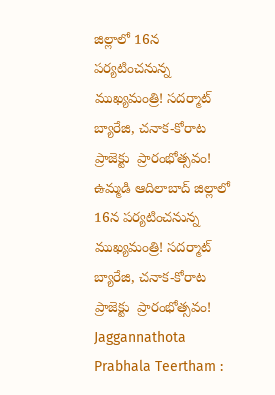జిల్లాలో 16న పర్యటించనున్న ముఖ్యమంత్రి! సదర్మాట్ బ్యారేజి, చనాక-కోరాట ప్రాజెక్టు  ప్రారంభోత్సవం!
ఉమ్మడి ఆదిలాబాద్‌ జిల్లాలో 16న పర్యటించనున్న ముఖ్యమంత్రి! సదర్మాట్ బ్యారేజి, చనాక-కోరాట ప్రాజెక్టు  ప్రారంభోత్సవం!
Jaggannathota Prabhala Teertham :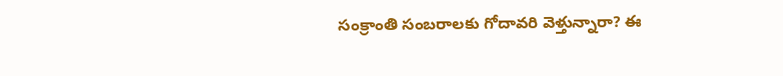సంక్రాంతి సంబరాలకు గోదావరి వెళ్తున్నారా? ఈ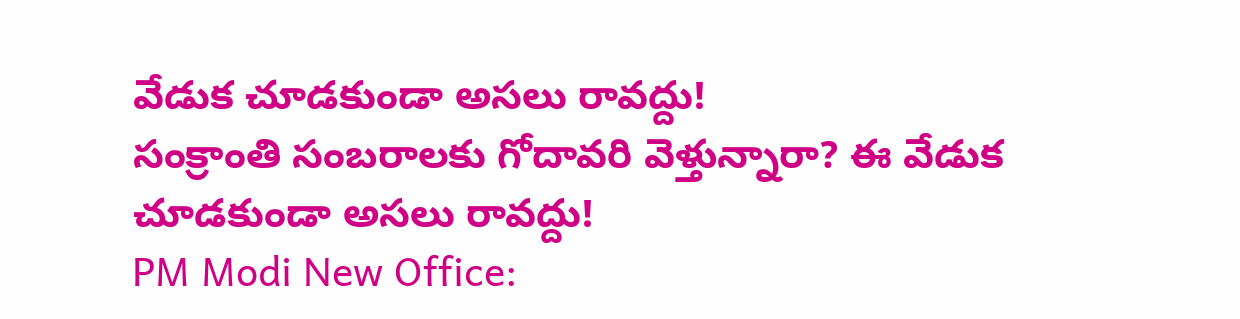వేడుక చూడకుండా అసలు రావద్దు!
సంక్రాంతి సంబరాలకు గోదావరి వెళ్తున్నారా? ఈ వేడుక చూడకుండా అసలు రావద్దు!
PM Modi New Office: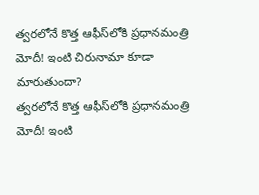త్వరలోనే కొత్త ఆఫీస్‌లోకి ప్రధానమంత్రి మోదీ! ఇంటి చిరునామా కూడా మారుతుందా?
త్వరలోనే కొత్త ఆఫీస్‌లోకి ప్రధానమంత్రి మోదీ! ఇంటి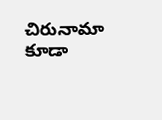చిరునామా కూడా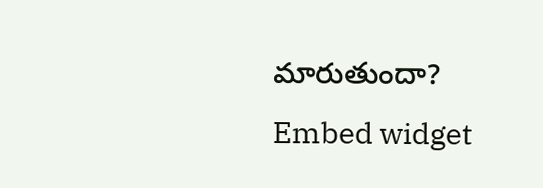మారుతుందా?
Embed widget